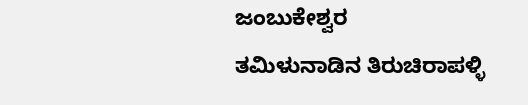ಜಂಬುಕೇಶ್ವರ
ತಮಿಳುನಾಡಿನ ತಿರುಚಿರಾಪಳ್ಳಿ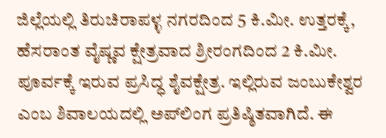ಜಿಲ್ಲೆಯಲ್ಲಿ ತಿರುಚಿರಾಪಳ್ಳ ನಗರದಿಂದ 5 ಕಿ.ಮೀ. ಉತ್ತರಕ್ಕೆ, ಹೆಸರಾಂತ ವೈಷ್ಣವ ಕ್ಷೇತ್ರವಾದ ಶ್ರೀರಂಗದಿಂದ 2 ಕಿ.ಮೀ. ಪೂರ್ವಕ್ಕೆ ಇರುವ ಪ್ರಸಿದ್ಧ ಶೈವಕ್ಷೇತ್ರ. ಇಲ್ಲಿರುವ ಜಂಬುಕೇಶ್ವರ ಎಂಬ ಶಿವಾಲಯದಲ್ಲಿ ಅಪ್‍ಲಿಂಗ ಪ್ರತಿಷ್ಠಿತವಾಗಿದೆ. ಈ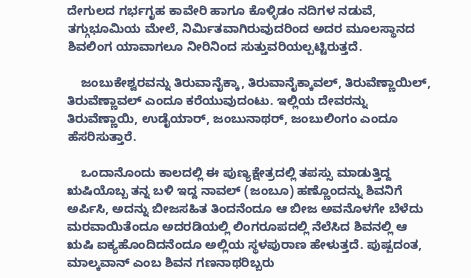ದೇಗುಲದ ಗರ್ಭಗೃಹ ಕಾವೇರಿ ಹಾಗೂ ಕೊಳ್ಳಿಡಂ ನದಿಗಳ ನಡುವೆ, ತಗ್ಗುಭೂಮಿಯ ಮೇಲೆ, ನಿರ್ಮಿತವಾಗಿರುವುದರಿಂದ ಅದರ ಮೂಲಸ್ಥಾನದ ಶಿವಲಿಂಗ ಯಾವಾಗಲೂ ನೀರಿನಿಂದ ಸುತ್ತುವರಿಯಲ್ಪಟ್ಟಿರುತ್ತದೆ.

    ಜಂಬುಕೇಶ್ವರವನ್ನು ತಿರುವಾನೈಕ್ಕಾ, ತಿರುವಾನೈಕ್ಕಾವಲ್, ತಿರುವೆಣ್ಣಾಯಿಲ್, ತಿರುವೆಣ್ಣಾವಲ್ ಎಂದೂ ಕರೆಯುವುದಂಟು. ಇಲ್ಲಿಯ ದೇವರನ್ನು ತಿರುವೆಣ್ಣಾಯಿ, ಉಡೈಯಾರ್, ಜಂಬುನಾಥರ್, ಜಂಬುಲಿಂಗಂ ಎಂದೂ ಹೆಸರಿಸುತ್ತಾರೆ.

    ಒಂದಾನೊಂದು ಕಾಲದಲ್ಲಿ ಈ ಪುಣ್ಯಕ್ಷೇತ್ರದಲ್ಲಿ ತಪಸ್ಸು ಮಾಡುತ್ತಿದ್ದ ಋಷಿಯೊಬ್ಬ ತನ್ನ ಬಳಿ ಇದ್ದ ನಾವಲ್ (ಜಂಬೂ) ಹಣ್ಣೊಂದನ್ನು ಶಿವನಿಗೆ ಅರ್ಪಿಸಿ, ಅದನ್ನು ಬೀಜಸಹಿತ ತಿಂದನೆಂದೂ ಆ ಬೀಜ ಅವನೊಳಗೇ ಬೆಳೆದು ಮರವಾಯಿತೆಂದೂ ಅದರಡಿಯಲ್ಲಿ ಲಿಂಗರೂಪದಲ್ಲಿ ನೆಲೆಸಿದ ಶಿವನಲ್ಲಿ ಆ ಋಷಿ ಐಕ್ಯಹೊಂದಿದನೆಂದೂ ಅಲ್ಲಿಯ ಸ್ಥಳಪುರಾಣ ಹೇಳುತ್ತದೆ. ಪುಷ್ಪದಂತ, ಮಾಲ್ಕವಾನ್ ಎಂಬ ಶಿವನ ಗಣನಾಥರಿಬ್ಬರು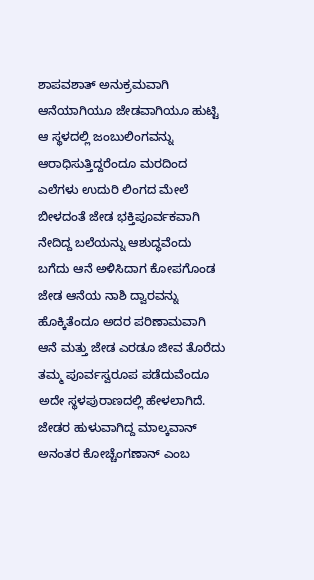ಶಾಪವಶಾತ್ ಅನುಕ್ರಮವಾಗಿ ಆನೆಯಾಗಿಯೂ ಜೇಡವಾಗಿಯೂ ಹುಟ್ಟಿ ಆ ಸ್ಥಳದಲ್ಲಿ ಜಂಬುಲಿಂಗವನ್ನು ಆರಾಧಿಸುತ್ತಿದ್ದರೆಂದೂ ಮರದಿಂದ ಎಲೆಗಳು ಉದುರಿ ಲಿಂಗದ ಮೇಲೆ ಬೀಳದಂತೆ ಜೇಡ ಭಕ್ತಿಪೂರ್ವಕವಾಗಿ ನೇದಿದ್ದ ಬಲೆಯನ್ನು ಆಶುದ್ಧವೆಂದು ಬಗೆದು ಆನೆ ಅಳಿಸಿದಾಗ ಕೋಪಗೊಂಡ ಜೇಡ ಆನೆಯ ನಾಶಿ ದ್ವಾರವನ್ನು ಹೊಕ್ಕಿತೆಂದೂ ಅದರ ಪರಿಣಾಮವಾಗಿ ಆನೆ ಮತ್ತು ಜೇಡ ಎರಡೂ ಜೀವ ತೊರೆದು ತಮ್ಮ ಪೂರ್ವಸ್ವರೂಪ ಪಡೆದುವೆಂದೂ ಅದೇ ಸ್ಥಳಪುರಾಣದಲ್ಲಿ ಹೇಳಲಾಗಿದೆ. ಜೇಡರ ಹುಳುವಾಗಿದ್ದ ಮಾಲ್ಕವಾನ್ ಅನಂತರ ಕೋಚ್ಚೆಂಗಣಾನ್ ಎಂಬ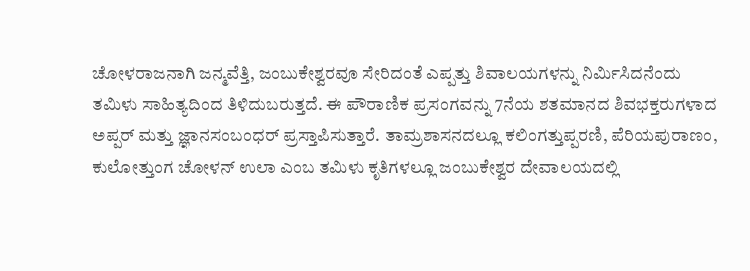ಚೋಳರಾಜನಾಗಿ ಜನ್ಮವೆತ್ತಿ, ಜಂಬುಕೇಶ್ವರವೂ ಸೇರಿದಂತೆ ಎಪ್ಪತ್ತು ಶಿವಾಲಯಗಳನ್ನು ನಿರ್ಮಿಸಿದನೆಂದು ತಮಿಳು ಸಾಹಿತ್ಯದಿಂದ ತಿಳಿದುಬರುತ್ತದೆ. ಈ ಪೌರಾಣಿಕ ಪ್ರಸಂಗವನ್ನು 7ನೆಯ ಶತಮಾನದ ಶಿವಭಕ್ತರುಗಳಾದ ಅಪ್ಪರ್ ಮತ್ತು ಜ್ಞಾನಸಂಬಂಧರ್ ಪ್ರಸ್ತಾಪಿಸುತ್ತಾರೆ. ತಾಮ್ರಶಾಸನದಲ್ಲೂ ಕಲಿಂಗತ್ತುಪ್ಪರಣಿ, ಪೆರಿಯಪುರಾಣಂ, ಕುಲೋತ್ತುಂಗ ಚೋಳನ್ ಉಲಾ ಎಂಬ ತಮಿಳು ಕೃತಿಗಳಲ್ಲೂ ಜಂಬುಕೇಶ್ವರ ದೇವಾಲಯದಲ್ಲಿ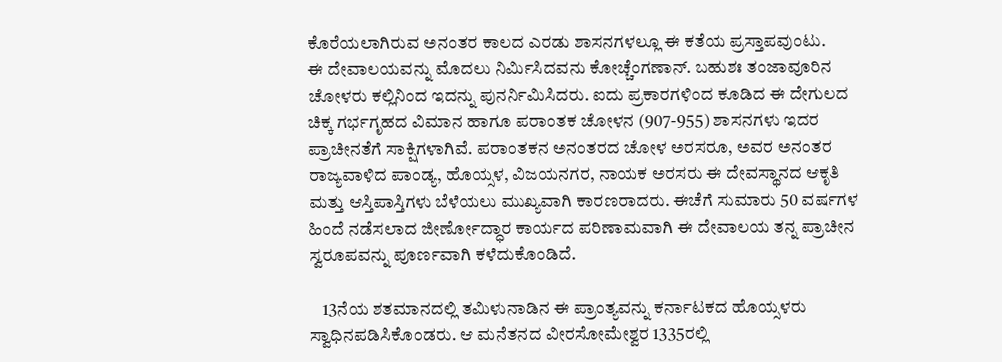ಕೊರೆಯಲಾಗಿರುವ ಅನಂತರ ಕಾಲದ ಎರಡು ಶಾಸನಗಳಲ್ಲೂ ಈ ಕತೆಯ ಪ್ರಸ್ತಾಪವುಂಟು.
ಈ ದೇವಾಲಯವನ್ನು ಮೊದಲು ನಿರ್ಮಿಸಿದವನು ಕೋಚ್ಚೆಂಗಣಾನ್. ಬಹುಶಃ ತಂಜಾವೂರಿನ ಚೋಳರು ಕಲ್ಲಿನಿಂದ ಇದನ್ನು ಪುನರ್ನಿಮಿಸಿದರು. ಐದು ಪ್ರಕಾರಗಳಿಂದ ಕೂಡಿದ ಈ ದೇಗುಲದ ಚಿಕ್ಕ ಗರ್ಭಗೃಹದ ವಿಮಾನ ಹಾಗೂ ಪರಾಂತಕ ಚೋಳನ (907-955) ಶಾಸನಗಳು ಇದರ ಪ್ರಾಚೀನತೆಗೆ ಸಾಕ್ಷಿಗಳಾಗಿವೆ. ಪರಾಂತಕನ ಅನಂತರದ ಚೋಳ ಅರಸರೂ, ಅವರ ಅನಂತರ ರಾಜ್ಯವಾಳಿದ ಪಾಂಡ್ಯ, ಹೊಯ್ಸಳ, ವಿಜಯನಗರ, ನಾಯಕ ಅರಸರು ಈ ದೇವಸ್ಥಾನದ ಆಕೃತಿ ಮತ್ತು ಆಸ್ತಿಪಾಸ್ತಿಗಳು ಬೆಳೆಯಲು ಮುಖ್ಯವಾಗಿ ಕಾರಣರಾದರು. ಈಚೆಗೆ ಸುಮಾರು 50 ವರ್ಷಗಳ ಹಿಂದೆ ನಡೆಸಲಾದ ಜೀರ್ಣೋದ್ಧಾರ ಕಾರ್ಯದ ಪರಿಣಾಮವಾಗಿ ಈ ದೇವಾಲಯ ತನ್ನ ಪ್ರಾಚೀನ ಸ್ವರೂಪವನ್ನು ಪೂರ್ಣವಾಗಿ ಕಳೆದುಕೊಂಡಿದೆ.

    13ನೆಯ ಶತಮಾನದಲ್ಲಿ ತಮಿಳುನಾಡಿನ ಈ ಪ್ರಾಂತ್ಯವನ್ನು ಕರ್ನಾಟಕದ ಹೊಯ್ಸಳರು ಸ್ವಾಧಿನಪಡಿಸಿಕೊಂಡರು. ಆ ಮನೆತನದ ವೀರಸೋಮೇಶ್ವರ 1335ರಲ್ಲಿ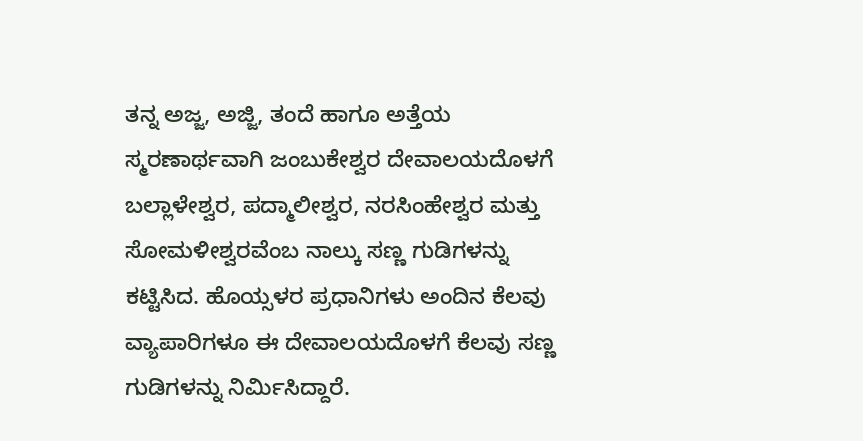ತನ್ನ ಅಜ್ಜ, ಅಜ್ಜಿ, ತಂದೆ ಹಾಗೂ ಅತ್ತೆಯ ಸ್ಮರಣಾರ್ಥವಾಗಿ ಜಂಬುಕೇಶ್ವರ ದೇವಾಲಯದೊಳಗೆ ಬಲ್ಲಾಳೇಶ್ವರ, ಪದ್ಮಾಲೀಶ್ವರ, ನರಸಿಂಹೇಶ್ವರ ಮತ್ತು ಸೋಮಳೀಶ್ವರವೆಂಬ ನಾಲ್ಕು ಸಣ್ಣ ಗುಡಿಗಳನ್ನು ಕಟ್ಟಿಸಿದ. ಹೊಯ್ಸಳರ ಪ್ರಧಾನಿಗಳು ಅಂದಿನ ಕೆಲವು ವ್ಯಾಪಾರಿಗಳೂ ಈ ದೇವಾಲಯದೊಳಗೆ ಕೆಲವು ಸಣ್ಣ ಗುಡಿಗಳನ್ನು ನಿರ್ಮಿಸಿದ್ದಾರೆ.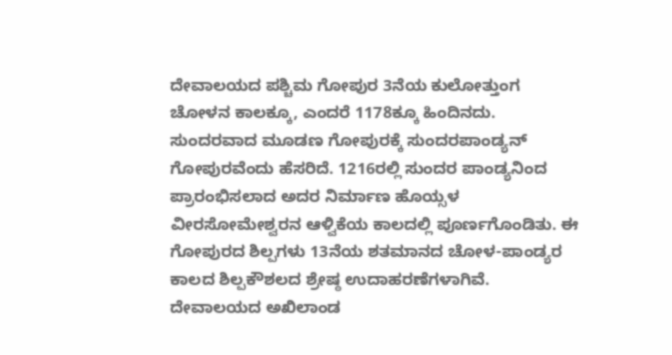ದೇವಾಲಯದ ಪಶ್ಚಿಮ ಗೋಪುರ 3ನೆಯ ಕುಲೋತ್ತುಂಗ ಚೋಳನ ಕಾಲಕ್ಕೂ, ಎಂದರೆ 1178ಕ್ಕೂ ಹಿಂದಿನದು. ಸುಂದರವಾದ ಮೂಡಣ ಗೋಪುರಕ್ಕೆ ಸುಂದರಪಾಂಡ್ಯನ್ ಗೋಪುರವೆಂದು ಹೆಸರಿದೆ. 1216ರಲ್ಲಿ ಸುಂದರ ಪಾಂಡ್ಯನಿಂದ ಪ್ರಾರಂಭಿಸಲಾದ ಅದರ ನಿರ್ಮಾಣ ಹೊಯ್ಸಳ ವೀರಸೋಮೇಶ್ವರನ ಆಳ್ವಿಕೆಯ ಕಾಲದಲ್ಲಿ ಪೂರ್ಣಗೊಂಡಿತು. ಈ ಗೋಪುರದ ಶಿಲ್ಪಗಳು 13ನೆಯ ಶತಮಾನದ ಚೋಳ-ಪಾಂಡ್ಯರ ಕಾಲದ ಶಿಲ್ಪಕೌಶಲದ ಶ್ರೇಷ್ಠ ಉದಾಹರಣೆಗಳಾಗಿವೆ.
ದೇವಾಲಯದ ಅಖಿಲಾಂಡ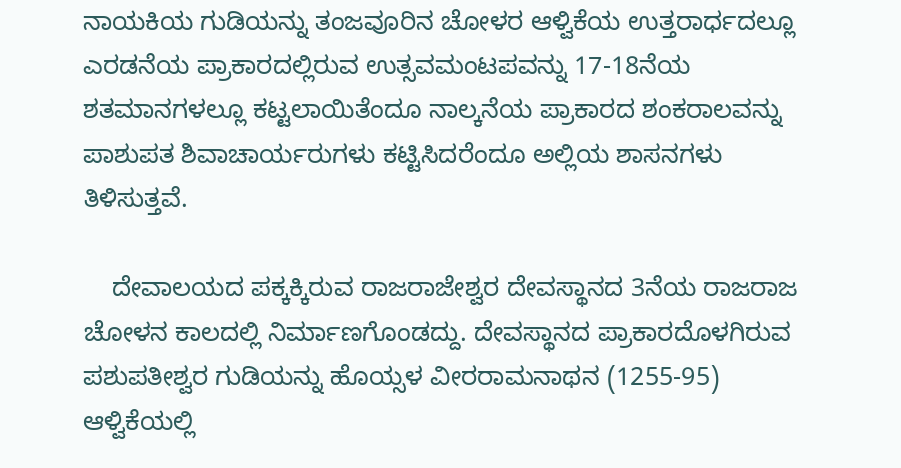ನಾಯಕಿಯ ಗುಡಿಯನ್ನು ತಂಜವೂರಿನ ಚೋಳರ ಆಳ್ವಿಕೆಯ ಉತ್ತರಾರ್ಧದಲ್ಲೂ ಎರಡನೆಯ ಪ್ರಾಕಾರದಲ್ಲಿರುವ ಉತ್ಸವಮಂಟಪವನ್ನು 17-18ನೆಯ ಶತಮಾನಗಳಲ್ಲೂ ಕಟ್ಟಲಾಯಿತೆಂದೂ ನಾಲ್ಕನೆಯ ಪ್ರಾಕಾರದ ಶಂಕರಾಲವನ್ನು ಪಾಶುಪತ ಶಿವಾಚಾರ್ಯರುಗಳು ಕಟ್ಟಿಸಿದರೆಂದೂ ಅಲ್ಲಿಯ ಶಾಸನಗಳು ತಿಳಿಸುತ್ತವೆ.

    ದೇವಾಲಯದ ಪಕ್ಕಕ್ಕಿರುವ ರಾಜರಾಜೇಶ್ವರ ದೇವಸ್ಥಾನದ 3ನೆಯ ರಾಜರಾಜ ಚೋಳನ ಕಾಲದಲ್ಲಿ ನಿರ್ಮಾಣಗೊಂಡದ್ದು. ದೇವಸ್ಥಾನದ ಪ್ರಾಕಾರದೊಳಗಿರುವ ಪಶುಪತೀಶ್ವರ ಗುಡಿಯನ್ನು ಹೊಯ್ಸಳ ವೀರರಾಮನಾಥನ (1255-95) ಆಳ್ವಿಕೆಯಲ್ಲಿ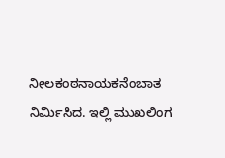ನೀಲಕಂಠನಾಯಕನೆಂಬಾತ ನಿರ್ಮಿಸಿದ. ಇಲ್ಲಿ ಮುಖಲಿಂಗ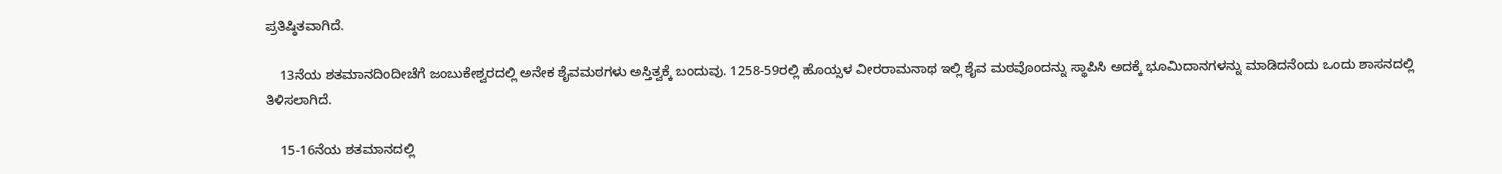ಪ್ರತಿಷ್ಠಿತವಾಗಿದೆ.

    13ನೆಯ ಶತಮಾನದಿಂದೀಚೆಗೆ ಜಂಬುಕೇಶ್ವರದಲ್ಲಿ ಅನೇಕ ಶೈವಮಠಗಳು ಅಸ್ತಿತ್ವಕ್ಕೆ ಬಂದುವು. 1258-59ರಲ್ಲಿ ಹೊಯ್ಸಳ ವೀರರಾಮನಾಥ ಇಲ್ಲಿ ಶೈವ ಮಠವೊಂದನ್ನು ಸ್ಥಾಪಿಸಿ ಅದಕ್ಕೆ ಭೂಮಿದಾನಗಳನ್ನು ಮಾಡಿದನೆಂದು ಒಂದು ಶಾಸನದಲ್ಲಿ ತಿಳಿಸಲಾಗಿದೆ.

    15-16ನೆಯ ಶತಮಾನದಲ್ಲಿ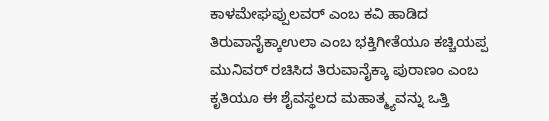ಕಾಳಮೇಘಪ್ಪುಲವರ್ ಎಂಬ ಕವಿ ಹಾಡಿದ ತಿರುವಾನೈಕ್ಕಾಉಲಾ ಎಂಬ ಭಕ್ತಿಗೀತೆಯೂ ಕಚ್ಚಿಯಪ್ಪ ಮುನಿವರ್ ರಚಿಸಿದ ತಿರುವಾನೈಕ್ಕಾ ಪುರಾಣಂ ಎಂಬ ಕೃತಿಯೂ ಈ ಶೈವಸ್ಥಲದ ಮಹಾತ್ಮ್ಯವನ್ನು ಒತ್ತಿ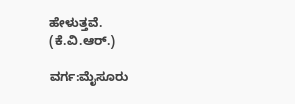ಹೇಳುತ್ತವೆ.
(ಕೆ.ವಿ.ಆರ್.)

ವರ್ಗ:ಮೈಸೂರು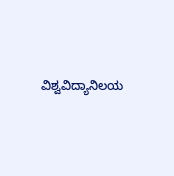ವಿಶ್ವವಿದ್ಯಾನಿಲಯ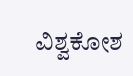ವಿಶ್ವಕೋಶ